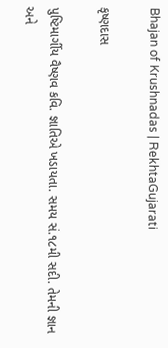Bhajan of Krushnadas | RekhtaGujarati

કૃષ્ણદાસ

પુષ્ટિમાર્ગીય વૈષ્ણવ કવિ. જ્ઞાતિએ ખડાયતા. સમય સં.૧૮મી સદી. તેમની જ્ઞાન અને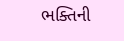ભક્તિની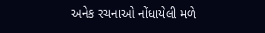અનેક રચનાઓ નોંધાયેલી મળે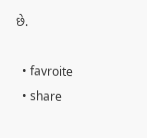છે.

  • favroite
  • share